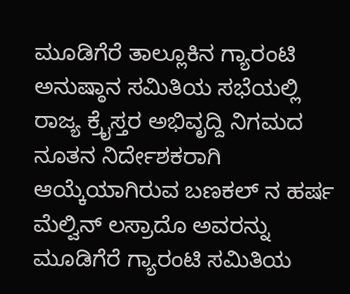ಮೂಡಿಗೆರೆ ತಾಲ್ಲೂಕಿನ ಗ್ಯಾರಂಟಿ ಅನುಷ್ಠಾನ ಸಮಿತಿಯ ಸಭೆಯಲ್ಲಿ ರಾಜ್ಯ ಕ್ರೈಸ್ತರ ಅಭಿವೃದ್ದಿ ನಿಗಮದ ನೂತನ ನಿರ್ದೇಶಕರಾಗಿ ಆಯ್ಕೆಯಾಗಿರುವ ಬಣಕಲ್ ನ ಹರ್ಷ ಮೆಲ್ವಿನ್ ಲಸ್ರಾದೊ ಅವರನ್ನು ಮೂಡಿಗೆರೆ ಗ್ಯಾರಂಟಿ ಸಮಿತಿಯ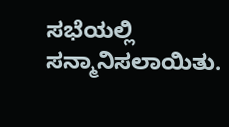ಸಭೆಯಲ್ಲಿ ಸನ್ಮಾನಿಸಲಾಯಿತು.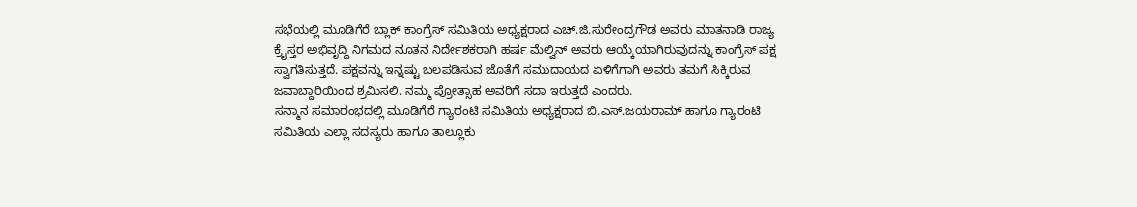ಸಭೆಯಲ್ಲಿ ಮೂಡಿಗೆರೆ ಬ್ಲಾಕ್ ಕಾಂಗ್ರೆಸ್ ಸಮಿತಿಯ ಅಧ್ಯಕ್ಷರಾದ ಎಚ್.ಜಿ.ಸುರೇಂದ್ರಗೌಡ ಅವರು ಮಾತನಾಡಿ ರಾಜ್ಯ ಕ್ರೈಸ್ತರ ಅಭಿವೃದ್ದಿ ನಿಗಮದ ನೂತನ ನಿರ್ದೇಶಕರಾಗಿ ಹರ್ಷ ಮೆಲ್ವಿನ್ ಅವರು ಆಯ್ಕೆಯಾಗಿರುವುದನ್ನು ಕಾಂಗ್ರೆಸ್ ಪಕ್ಷ ಸ್ವಾಗತಿಸುತ್ತದೆ. ಪಕ್ಷವನ್ನು ಇನ್ನಷ್ಟು ಬಲಪಡಿಸುವ ಜೊತೆಗೆ ಸಮುದಾಯದ ಏಳಿಗೆಗಾಗಿ ಅವರು ತಮಗೆ ಸಿಕ್ಕಿರುವ ಜವಾಬ್ದಾರಿಯಿಂದ ಶ್ರಮಿಸಲಿ. ನಮ್ಮ ಪ್ರೋತ್ಸಾಹ ಅವರಿಗೆ ಸದಾ ಇರುತ್ತದೆ ಎಂದರು.
ಸನ್ಮಾನ ಸಮಾರಂಭದಲ್ಲಿ ಮೂಡಿಗೆರೆ ಗ್ಯಾರಂಟಿ ಸಮಿತಿಯ ಅಧ್ಯಕ್ಷರಾದ ಬಿ.ಎಸ್.ಜಯರಾಮ್ ಹಾಗೂ ಗ್ಯಾರಂಟಿ ಸಮಿತಿಯ ಎಲ್ಲಾ ಸದಸ್ಯರು ಹಾಗೂ ತಾಲ್ಲೂಕು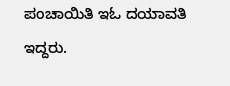ಪಂಚಾಯಿತಿ ಇಓ ದಯಾವತಿ ಇದ್ದರು.